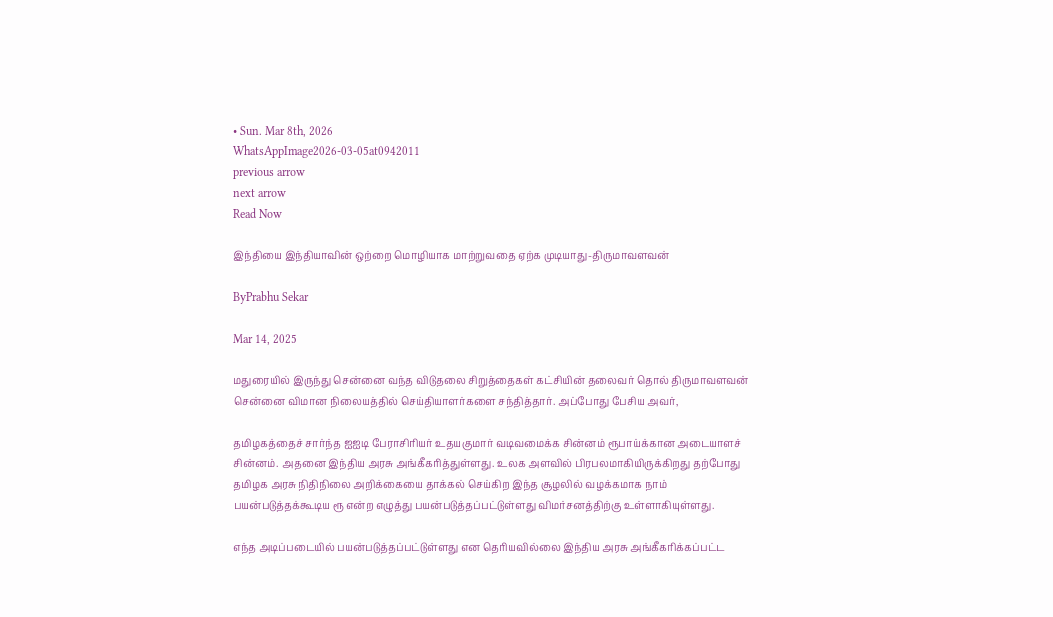• Sun. Mar 8th, 2026
WhatsAppImage2026-03-05at0942011
previous arrow
next arrow
Read Now

இந்தியை இந்தியாவின் ஒற்றை மொழியாக மாற்றுவதை ஏற்க முடியாது-திருமாவளவன்

ByPrabhu Sekar

Mar 14, 2025

மதுரையில் இருந்து சென்னை வந்த விடுதலை சிறுத்தைகள் கட்சியின் தலைவர் தொல் திருமாவளவன் சென்னை விமான நிலையத்தில் செய்தியாளர்களை சந்தித்தார். அப்போது பேசிய அவர்,

தமிழகத்தைச் சார்ந்த ஐஐடி பேராசிரியர் உதயகுமார் வடிவமைக்க சின்னம் ரூபாய்க்கான அடையாளச் சின்னம். அதனை இந்திய அரசு அங்கீகரித்துள்ளது. உலக அளவில் பிரபலமாகியிருக்கிறது தற்போது தமிழக அரசு நிதிநிலை அறிக்கையை தாக்கல் செய்கிற இந்த சூழலில் வழக்கமாக நாம் பயன்படுத்தக்கூடிய ரூ என்ற எழுத்து பயன்படுத்தப்பட்டுள்ளது விமர்சனத்திற்கு உள்ளாகியுள்ளது.

எந்த அடிப்படையில் பயன்படுத்தப்பட்டுள்ளது என தெரியவில்லை இந்திய அரசு அங்கீகரிக்கப்பட்ட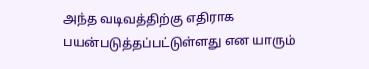அந்த வடிவத்திற்கு எதிராக பயன்படுத்தப்பட்டுள்ளது என யாரும்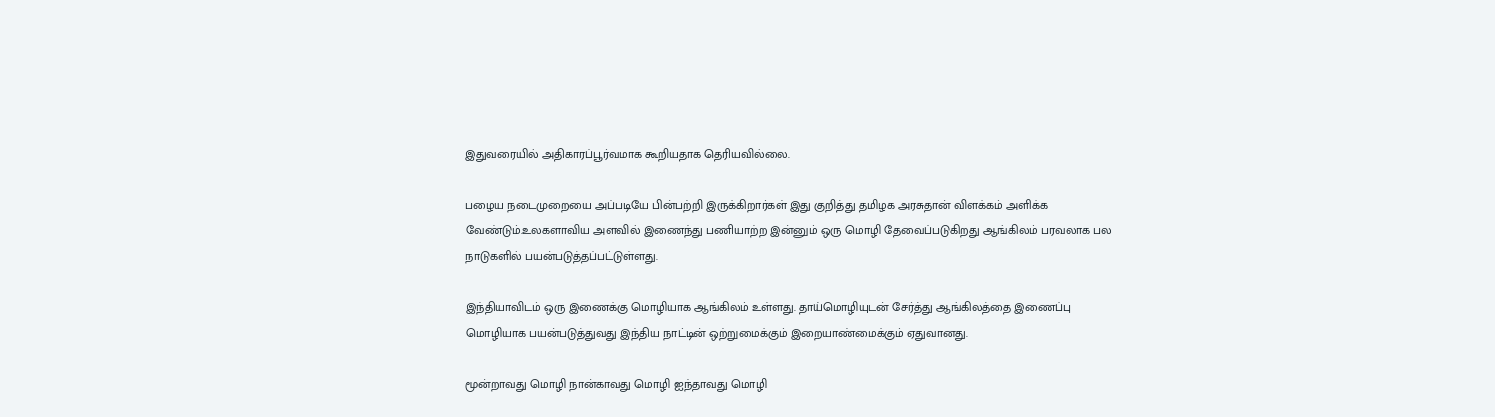இதுவரையில் அதிகாரப்பூர்வமாக கூறியதாக தெரியவில்லை.

பழைய நடைமுறையை அப்படியே பின்பற்றி இருக்கிறார்கள் இது குறித்து தமிழக அரசுதான் விளக்கம் அளிக்க வேண்டும்.உலகளாவிய அளவில் இணைந்து பணியாற்ற இன்னும் ஒரு மொழி தேவைப்படுகிறது ஆங்கிலம் பரவலாக பல நாடுகளில் பயன்படுத்தப்பட்டுள்ளது.

இந்தியாவிடம் ஒரு இணைக்கு மொழியாக ஆங்கிலம் உள்ளது. தாய்மொழியுடன் சேர்த்து ஆங்கிலத்தை இணைப்பு மொழியாக பயன்படுத்துவது இந்திய நாட்டின் ஒற்றுமைக்கும் இறையாண்மைக்கும் ஏதுவானது.

மூன்றாவது மொழி நான்காவது மொழி ஐந்தாவது மொழி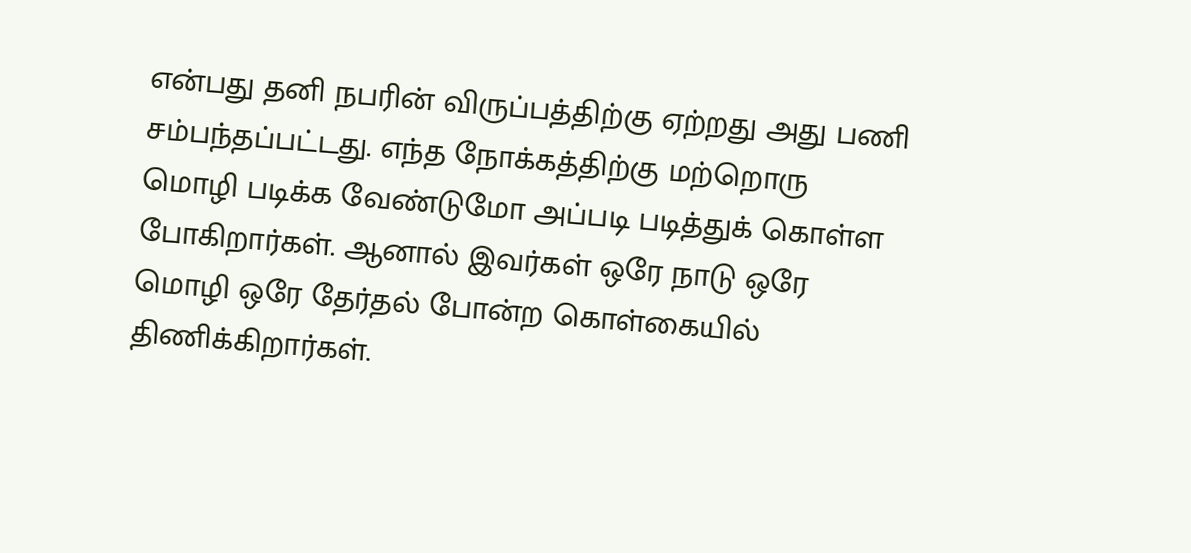என்பது தனி நபரின் விருப்பத்திற்கு ஏற்றது அது பணி சம்பந்தப்பட்டது. எந்த நோக்கத்திற்கு மற்றொரு மொழி படிக்க வேண்டுமோ அப்படி படித்துக் கொள்ள போகிறார்கள். ஆனால் இவர்கள் ஒரே நாடு ஒரே மொழி ஒரே தேர்தல் போன்ற கொள்கையில் திணிக்கிறார்கள்.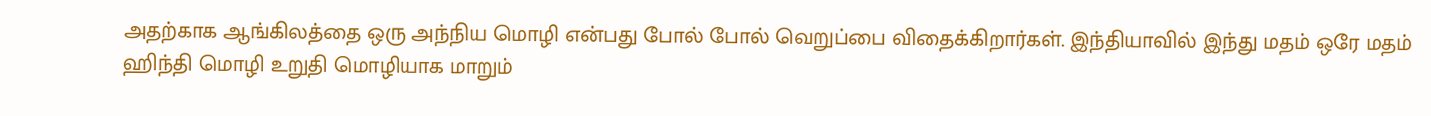அதற்காக ஆங்கிலத்தை ஒரு அந்நிய மொழி என்பது போல் போல் வெறுப்பை விதைக்கிறார்கள். இந்தியாவில் இந்து மதம் ஒரே மதம் ஹிந்தி மொழி உறுதி மொழியாக மாறும்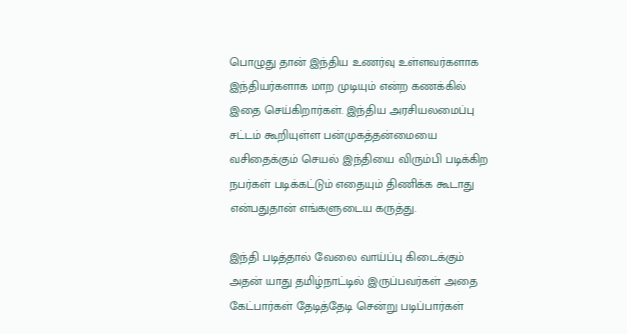பொழுது தான் இந்திய உணர்வு உள்ளவர்களாக இந்தியர்களாக மாற முடியும் என்ற கணக்கில் இதை செய்கிறார்கள். இந்திய அரசியலமைப்பு சட்டம் கூறியுள்ள பன்முகத்தன்மையை வசிதைக்கும் செயல் இந்தியை விரும்பி படிக்கிற நபர்கள் படிக்கட்டும் எதையும் திணிக்க கூடாது என்பதுதான் எங்களுடைய கருத்து.

இந்தி படித்தால் வேலை வாய்ப்பு கிடைக்கும் அதன் யாது தமிழ்நாட்டில் இருப்பவர்கள் அதை கேட்பார்கள் தேடித்தேடி சென்று படிப்பார்கள்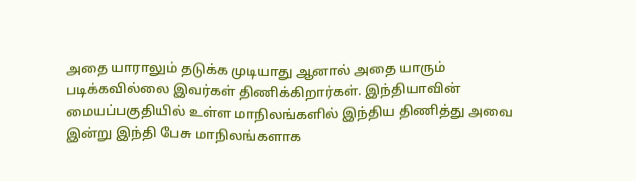அதை யாராலும் தடுக்க முடியாது ஆனால் அதை யாரும் படிக்கவில்லை இவர்கள் திணிக்கிறார்கள். இந்தியாவின் மையப்பகுதியில் உள்ள மாநிலங்களில் இந்திய திணித்து அவை இன்று இந்தி பேசு மாநிலங்களாக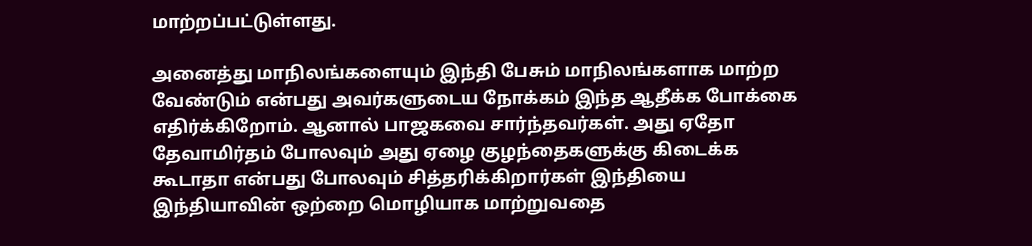மாற்றப்பட்டுள்ளது.

அனைத்து மாநிலங்களையும் இந்தி பேசும் மாநிலங்களாக மாற்ற வேண்டும் என்பது அவர்களுடைய நோக்கம் இந்த ஆதீக்க போக்கை எதிர்க்கிறோம். ஆனால் பாஜகவை சார்ந்தவர்கள். அது ஏதோ தேவாமிர்தம் போலவும் அது ஏழை குழந்தைகளுக்கு கிடைக்க கூடாதா என்பது போலவும் சித்தரிக்கிறார்கள் இந்தியை இந்தியாவின் ஒற்றை மொழியாக மாற்றுவதை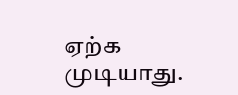ஏற்க முடியாது.